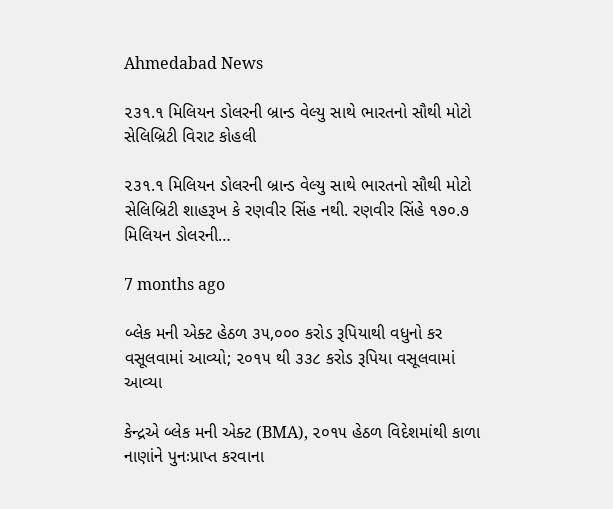Ahmedabad News

૨૩૧.૧ મિલિયન ડોલરની બ્રાન્ડ વેલ્યુ સાથે ભારતનો સૌથી મોટો સેલિબ્રિટી વિરાટ કોહલી

૨૩૧.૧ મિલિયન ડોલરની બ્રાન્ડ વેલ્યુ સાથે ભારતનો સૌથી મોટો સેલિબ્રિટી શાહરૂખ કે રણવીર સિંહ નથી. રણવીર સિંહે ૧૭૦.૭ મિલિયન ડોલરની…

7 months ago

બ્લેક મની એક્ટ હેઠળ ૩૫,૦૦૦ કરોડ રૂપિયાથી વધુનો કર વસૂલવામાં આવ્યો; ૨૦૧૫ થી ૩૩૮ કરોડ રૂપિયા વસૂલવામાં આવ્યા

કેન્દ્રએ બ્લેક મની એક્ટ (BMA), ૨૦૧૫ હેઠળ વિદેશમાંથી કાળા નાણાંને પુનઃપ્રાપ્ત કરવાના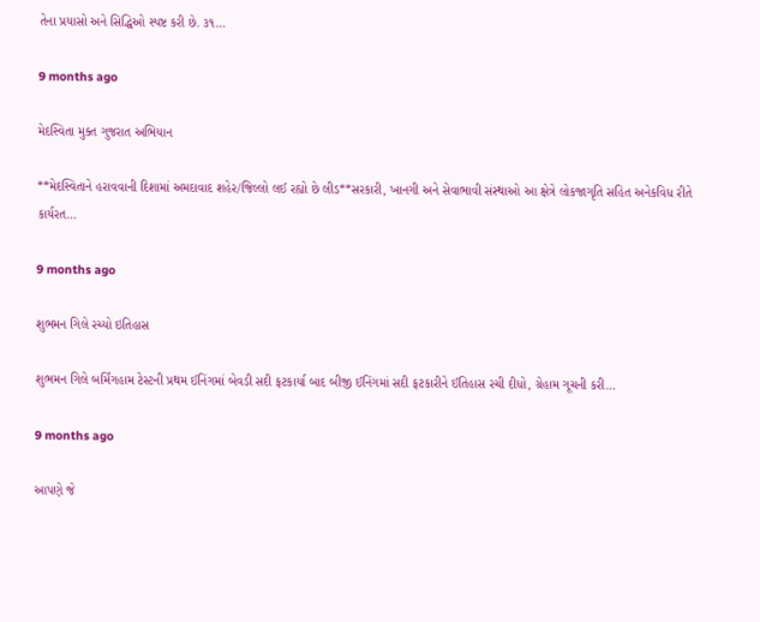તેના પ્રયાસો અને સિદ્ધિઓ સ્પષ્ટ કરી છે. ૩૧…

9 months ago

મેદસ્વિતા મુક્ત ગુજરાત અભિયાન

**મેદસ્વિતાને હરાવવાની દિશામાં અમદાવાદ શહેર/જિલ્લો લઈ રહ્યો છે લીડ**સરકારી, ખાનગી અને સેવાભાવી સંસ્થાઓ આ ક્ષેત્રે લોકજાગૃતિ સહિત અનેકવિધ રીતે કાર્યરત…

9 months ago

શુભમન ગિલે રચ્યો ઇતિહાસ

શુભમન ગિલે બર્મિંગહામ ટેસ્ટની પ્રથમ ઈનિંગમાં બેવડી સદી ફટકાર્યા બાદ બીજી ઈનિંગમાં સદી ફટકારીને ઈતિહાસ રચી દીધો, ગ્રેહામ ગૂચની કરી…

9 months ago

આપણે જે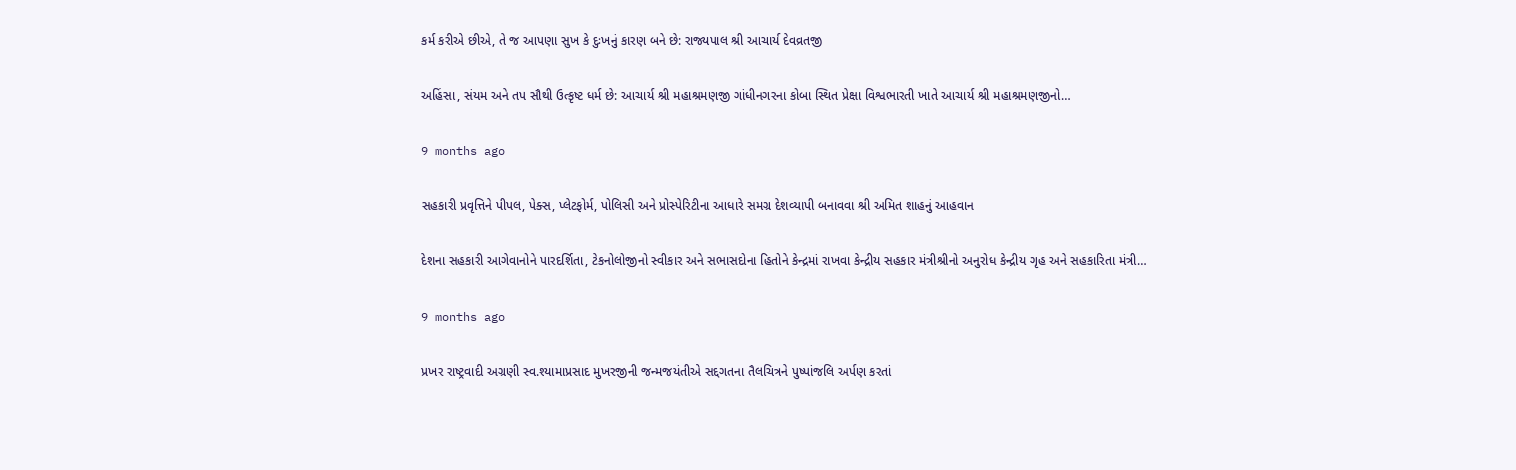કર્મ કરીએ છીએ, તે જ આપણા સુખ કે દુઃખનું કારણ બને છે: રાજ્યપાલ શ્રી આચાર્ય દેવવ્રતજી

અહિંસા, સંયમ અને તપ સૌથી ઉત્કૃષ્ટ ધર્મ છે: આચાર્ય શ્રી મહાશ્રમણજી ગાંધીનગરના કોબા સ્થિત પ્રેક્ષા વિશ્વભારતી ખાતે આચાર્ય શ્રી મહાશ્રમણજીનો…

9 months ago

સહકારી પ્રવૃત્તિને પીપલ, પેક્સ, પ્લેટફોર્મ, પોલિસી અને પ્રોસ્પેરિટીના આધારે સમગ્ર દેશવ્યાપી બનાવવા શ્રી અમિત શાહનું આહવાન

દેશના સહકારી આગેવાનોને પારદર્શિતા, ટેકનોલોજીનો સ્વીકાર અને સભાસદોના હિતોને કેન્દ્રમાં રાખવા કેન્દ્રીય સહકાર મંત્રીશ્રીનો અનુરોધ કેન્દ્રીય ગૃહ અને સહકારિતા મંત્રી…

9 months ago

પ્રખર રાષ્ટ્રવાદી અગ્રણી સ્વ.શ્યામાપ્રસાદ મુખરજીની જન્મજયંતીએ સદ્દગતના તૈલચિત્રને પુષ્પાંજલિ અર્પણ કરતાં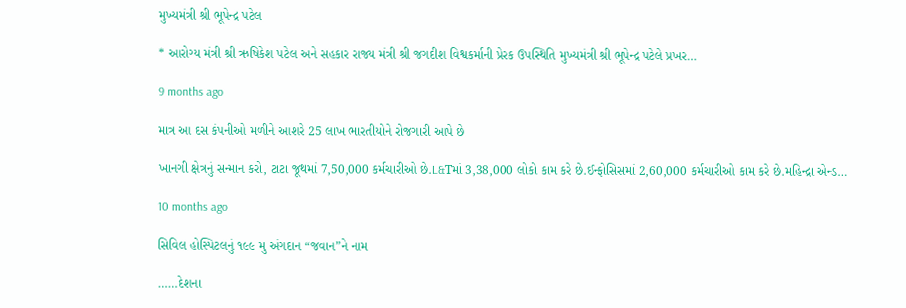મુખ્યમંત્રી શ્રી ભૂપેન્દ્ર પટેલ

* આરોગ્ય મંત્રી શ્રી ઋષિકેશ પટેલ અને સહકાર રાજ્ય મંત્રી શ્રી જગદીશ વિશ્વકર્માની પ્રેરક ઉપસ્થિતિ મુખ્યમંત્રી શ્રી ભૂપેન્દ્ર પટેલે પ્રખર…

9 months ago

માત્ર આ દસ કંપનીઓ મળીને આશરે 25 લાખ ભારતીયોને રોજગારી આપે છે

ખાનગી ક્ષેત્રનું સન્માન કરો, ટાટા જૂથમાં 7,50,000 કર્મચારીઓ છે.L&Tમાં 3,38,000 લોકો કામ કરે છે.ઈન્ફોસિસમાં 2,60,000 કર્મચારીઓ કામ કરે છે.મહિન્દ્રા એન્ડ…

10 months ago

સિવિલ હોસ્પિટલનું ૧૯૯ મુ અંગદાન “જવાન”ને નામ

……દેશના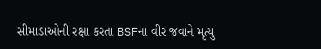સીમાડાઓની રક્ષા કરતા BSFના વીર જવાને મૃત્યુ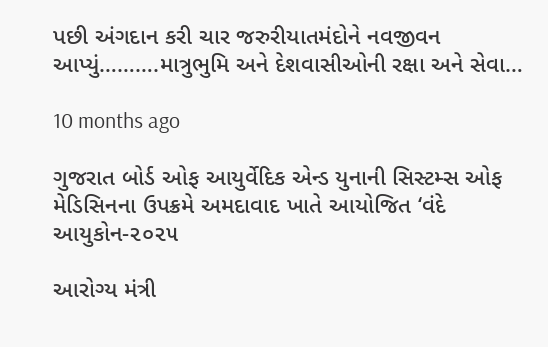પછી અંગદાન કરી ચાર જરુરીયાતમંદોને નવજીવન આપ્યું……….માત્રુભુમિ અને દેશવાસીઓની રક્ષા અને સેવા…

10 months ago

ગુજરાત બોર્ડ ઓફ આયુર્વેદિક એન્ડ યુનાની સિસ્ટમ્સ ઓફ મેડિસિનના ઉપક્રમે અમદાવાદ ખાતે આયોજિત ‘વંદે આયુકોન-૨૦૨૫

આરોગ્ય મંત્રી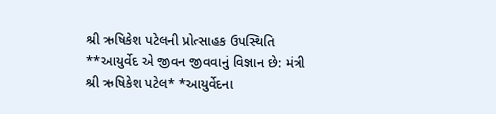શ્રી ઋષિકેશ પટેલની પ્રોત્સાહક ઉપસ્થિતિ **આયુર્વેદ એ જીવન જીવવાનું વિજ્ઞાન છે: મંત્રી શ્રી ઋષિકેશ પટેલ* *આયુર્વેદના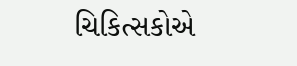ચિકિત્સકોએ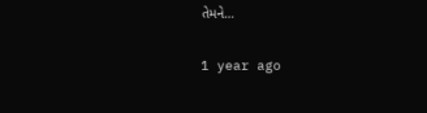તેમને…

1 year ago